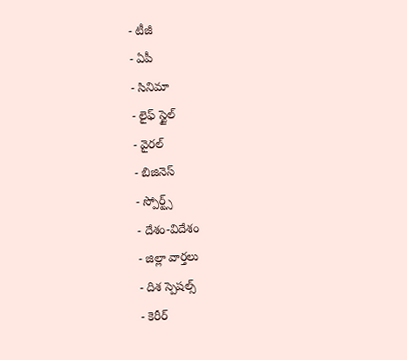- టీజీ
- ఏపీ
- సినిమా
- లైఫ్ స్టైల్
- వైరల్
- బిజినెస్
- స్పోర్ట్స్
- దేశం-విదేశం
- జిల్లా వార్తలు
- దిశ స్పెషల్స్
- కెరీర్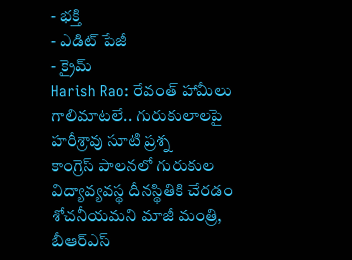- భక్తి
- ఎడిట్ పేజీ
- క్రైమ్
Harish Rao: రేవంత్ హామీలు గాలిమాటలే.. గురుకులాలపై హరీశ్రావు సూటి ప్రశ్న
కాంగ్రెస్ పాలనలో గురుకుల విద్యావ్యవస్థ దీనస్థితికి చేరడం శోచనీయమని మాజీ మంత్రి, బీఆర్ఎస్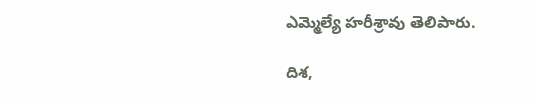ఎమ్మెల్యే హరీశ్రావు తెలిపారు.

దిశ,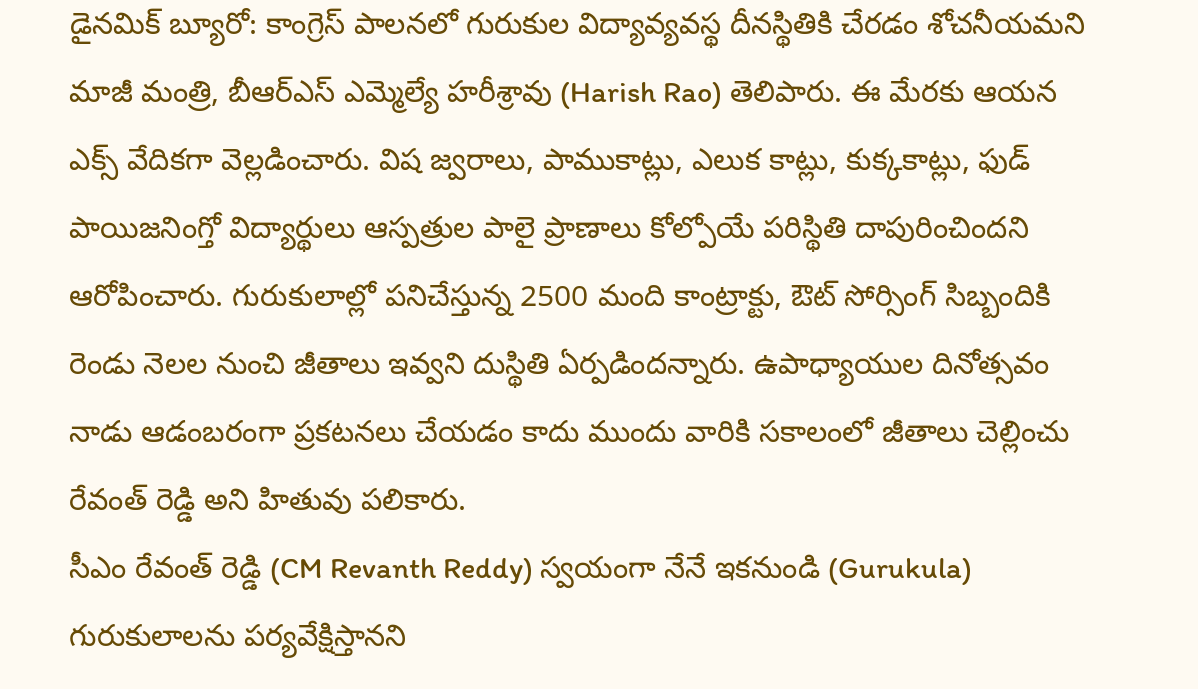డైనమిక్ బ్యూరో: కాంగ్రెస్ పాలనలో గురుకుల విద్యావ్యవస్థ దీనస్థితికి చేరడం శోచనీయమని మాజీ మంత్రి, బీఆర్ఎస్ ఎమ్మెల్యే హరీశ్రావు (Harish Rao) తెలిపారు. ఈ మేరకు ఆయన ఎక్స్ వేదికగా వెల్లడించారు. విష జ్వరాలు, పాముకాట్లు, ఎలుక కాట్లు, కుక్కకాట్లు, ఫుడ్ పాయిజనింగ్తో విద్యార్థులు ఆస్పత్రుల పాలై ప్రాణాలు కోల్పోయే పరిస్థితి దాపురించిందని ఆరోపించారు. గురుకులాల్లో పనిచేస్తున్న 2500 మంది కాంట్రాక్టు, ఔట్ సోర్సింగ్ సిబ్బందికి రెండు నెలల నుంచి జీతాలు ఇవ్వని దుస్థితి ఏర్పడిందన్నారు. ఉపాధ్యాయుల దినోత్సవం నాడు ఆడంబరంగా ప్రకటనలు చేయడం కాదు ముందు వారికి సకాలంలో జీతాలు చెల్లించు రేవంత్ రెడ్డి అని హితువు పలికారు.
సీఎం రేవంత్ రెడ్డి (CM Revanth Reddy) స్వయంగా నేనే ఇకనుండి (Gurukula) గురుకులాలను పర్యవేక్షిస్తానని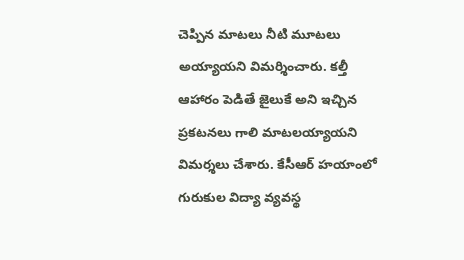చెప్పిన మాటలు నీటి మూటలు అయ్యాయని విమర్శించారు. కల్తీ ఆహారం పెడితే జైలుకే అని ఇచ్చిన ప్రకటనలు గాలి మాటలయ్యాయని విమర్శలు చేశారు. కేసీఆర్ హయాంలో గురుకుల విద్యా వ్యవస్థ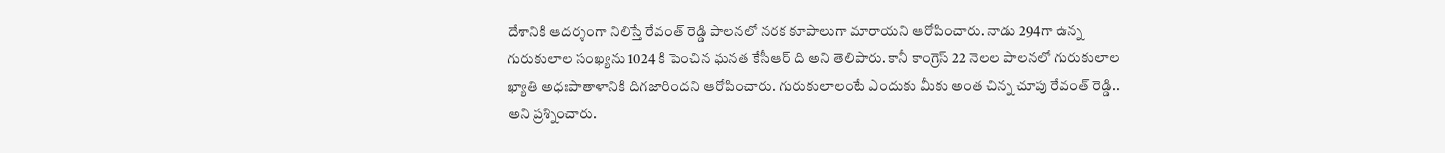దేశానికి ఆదర్శంగా నిలిస్తే రేవంత్ రెడ్డి పాలనలో నరక కూపాలుగా మారాయని ఆరోపించారు. నాడు 294గా ఉన్న గురుకులాల సంఖ్యను 1024 కి పెంచిన ఘనత కేసీఆర్ ది అని తెలిపారు. కానీ కాంగ్రెస్ 22 నెలల పాలనలో గురుకులాల ఖ్యాతి అధఃపాతాళానికి దిగజారిందని ఆరోపించారు. గురుకులాలంటే ఎందుకు మీకు అంత చిన్న చూపు రేవంత్ రెడ్డి.. అని ప్రశ్నించారు.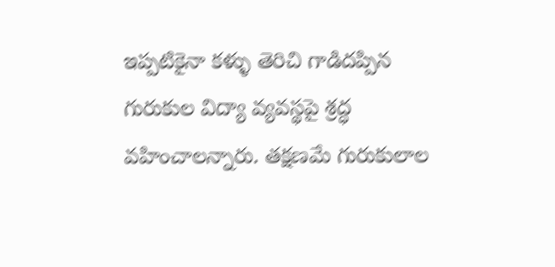ఇప్పటికైనా కళ్ళు తెరిచి గాడిదప్పిన గురుకుల విద్యా వ్యవస్థపై శ్రద్ధ వహించాలన్నారు. తక్షణమే గురుకులాల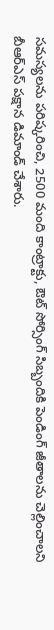సమస్యలను పరిష్కరించి, 2500 మంది కాంట్రాక్టు, ఔట్ సోర్సింగ్ సిబ్బందికి పెండింగ్ జీతాలను చెల్లించాలని బీఆర్ఎస్ పక్షాన డిమాండ్ చేశారు.